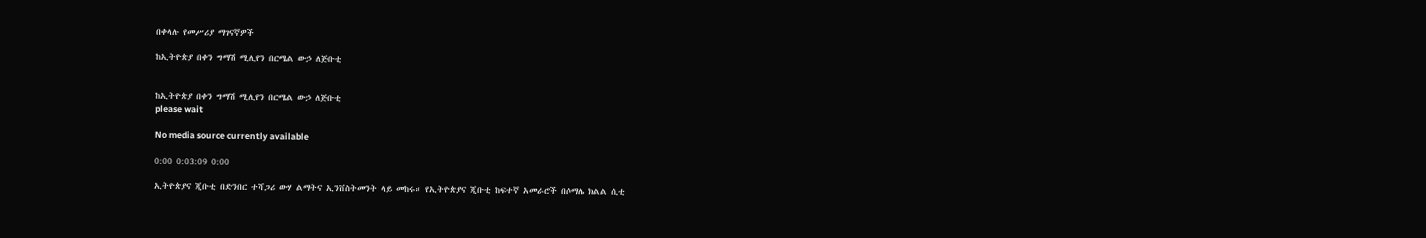በቀላሉ የመሥሪያ ማገናኛዎች

ከኢትዮጵያ በቀን ግማሽ ሚሊየን በርሜል ውኃ ለጅቡቲ


ከኢትዮጵያ በቀን ግማሽ ሚሊየን በርሜል ውኃ ለጅቡቲ
please wait

No media source currently available

0:00 0:03:09 0:00

ኢትዮጵያና ጂቡቲ በድንበር ተሻጋሪ ውሃ ልማትና ኢንቨስትመንት ላይ መከሩ። የኢትዮጵያና ጂቡቲ ከፍተኛ አመራሮች በሶማሌ ክልል ሲቲ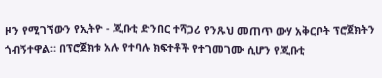ዞን የሚገኘውን የኢትዮ - ጂቡቲ ድንበር ተሻጋሪ የንጹህ መጠጥ ውሃ አቅርቦት ፕሮጀክትን ጎብኝተዋል። በፕሮጀክቱ አሉ የተባሉ ክፍተቶች የተገመገሙ ሲሆን የጂቡቲ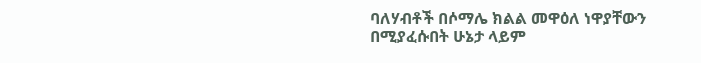ባለሃብቶች በሶማሌ ክልል መዋዕለ ነዋያቸውን በሚያፈሱበት ሁኔታ ላይም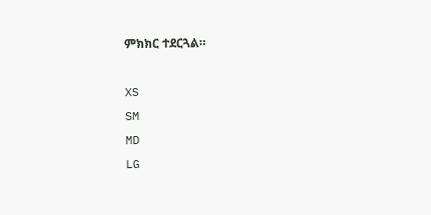ምክክር ተደርጓል።

XS
SM
MD
LG